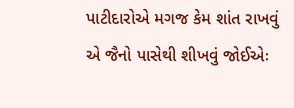પાટીદારોએ મગજ કેમ શાંત રાખવું એ જૈનો પાસેથી શીખવું જોઈએઃ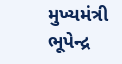મુખ્યમંત્રી ભૂપેન્દ્ર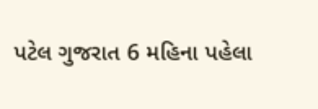પટેલ ગુજરાત 6 મહિના પહેલા